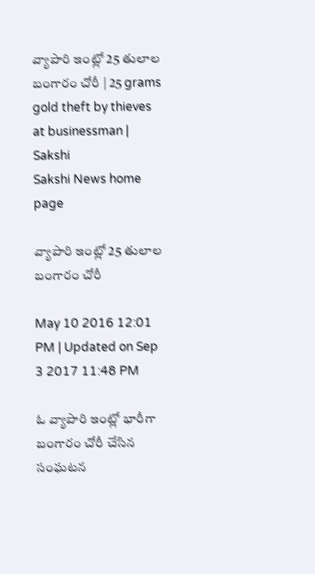వ్యాపారి ఇంట్లో 25 తులాల బంగారం చోరీ | 25 grams gold theft by thieves at businessman | Sakshi
Sakshi News home page

వ్యాపారి ఇంట్లో 25 తులాల బంగారం చోరీ

May 10 2016 12:01 PM | Updated on Sep 3 2017 11:48 PM

ఓ వ్యాపారి ఇంట్లో భారీగా బంగారం చోరీ చేసిన సంఘటన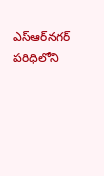ఎస్‌ఆర్‌నగర్ పరిధిలోని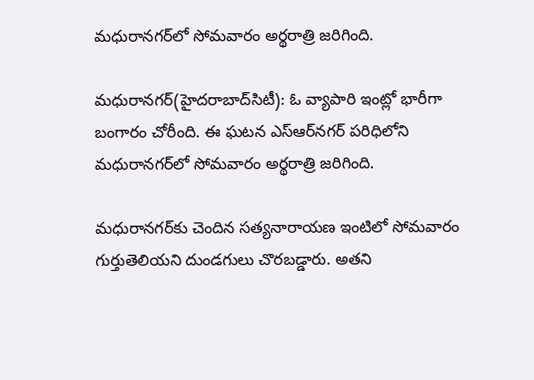మధురానగర్‌లో సోమవారం అర్థరాత్రి జరిగింది.

మధురానగర్(హైదరాబాద్‌సిటీ): ఓ వ్యాపారి ఇంట్లో భారీగా బంగారం చోరీంది. ఈ ఘటన ఎస్‌ఆర్‌నగర్ పరిధిలోని మధురానగర్‌లో సోమవారం అర్థరాత్రి జరిగింది.

మధురానగర్‌కు చెందిన సత్యనారాయణ ఇంటిలో సోమవారం గుర్తుతెలియని దుండగులు చొరబడ్డారు. అతని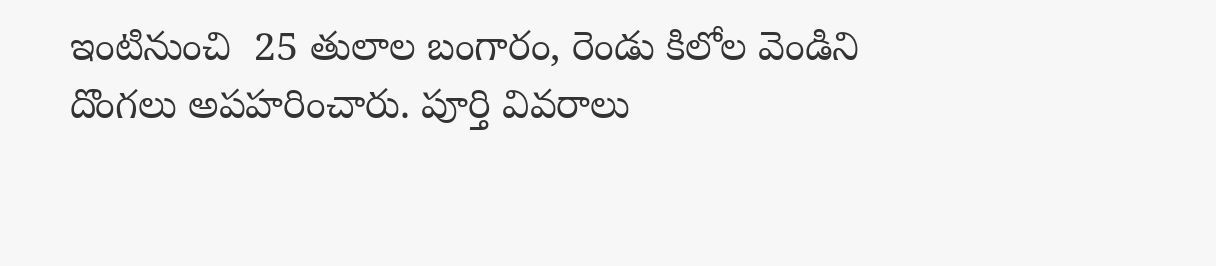ఇంటినుంచి  25 తులాల బంగారం, రెండు కిలోల వెండిని దొంగలు అపహరించారు. పూర్తి వివరాలు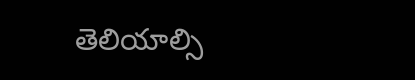తెలియాల్సి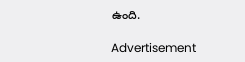ఉంది.

Advertisement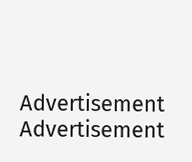Advertisement
Advertisement